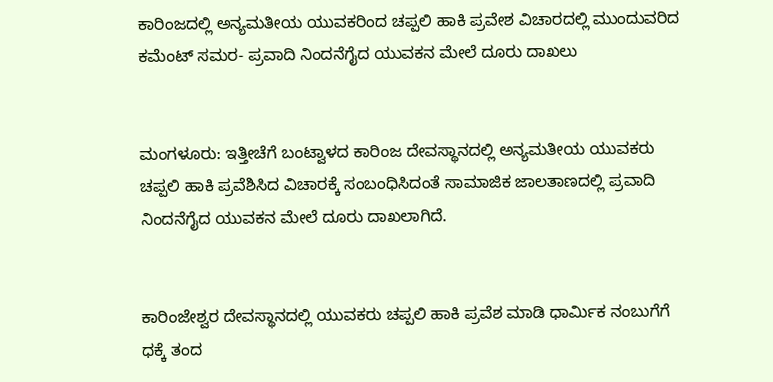ಕಾರಿಂಜದಲ್ಲಿ ಅನ್ಯಮತೀಯ ಯುವಕರಿಂದ ಚಪ್ಪಲಿ ಹಾಕಿ ಪ್ರವೇಶ ವಿಚಾರದಲ್ಲಿ ಮುಂದುವರಿದ ಕಮೆಂಟ್ ಸಮರ- ಪ್ರವಾದಿ ನಿಂದನೆಗೈದ ಯುವಕನ ಮೇಲೆ ದೂರು ದಾಖಲು


ಮಂಗಳೂರು: ಇತ್ತೀಚೆಗೆ ಬಂಟ್ವಾಳದ ಕಾರಿಂಜ ದೇವಸ್ಥಾನದಲ್ಲಿ ಅನ್ಯಮತೀಯ ಯುವಕರು ಚಪ್ಪಲಿ ಹಾಕಿ ಪ್ರವೆಶಿಸಿದ ವಿಚಾರಕ್ಕೆ ಸಂಬಂಧಿಸಿದಂತೆ ಸಾಮಾಜಿಕ ಜಾಲತಾಣದಲ್ಲಿ ಪ್ರವಾದಿ ನಿಂದನೆಗೈದ ಯುವಕನ ಮೇಲೆ ದೂರು ದಾಖಲಾಗಿದೆ.


ಕಾರಿಂಜೇಶ್ವರ ದೇವಸ್ಥಾನದಲ್ಲಿ ಯುವಕರು ಚಪ್ಪಲಿ ಹಾಕಿ ಪ್ರವೆಶ ಮಾಡಿ ಧಾರ್ಮಿಕ ನಂಬುಗೆಗೆ ಧಕ್ಕೆ ತಂದ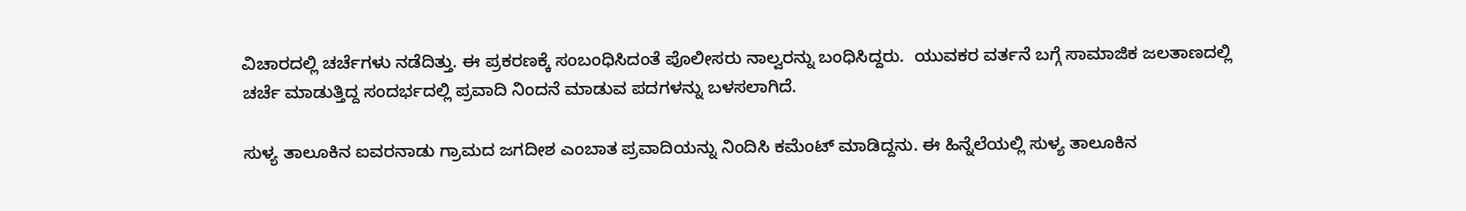ವಿಚಾರದಲ್ಲಿ ಚರ್ಚೆಗಳು ನಡೆದಿತ್ತು. ಈ ಪ್ರಕರಣಕ್ಕೆ ಸಂಬಂಧಿಸಿದಂತೆ ಪೊಲೀಸರು ನಾಲ್ವರನ್ನು ಬಂಧಿಸಿದ್ದರು.  ಯುವಕರ ವರ್ತನೆ ಬಗ್ಗೆ ಸಾಮಾಜಿಕ ಜಲತಾಣದಲ್ಲಿ ಚರ್ಚೆ ಮಾಡುತ್ತಿದ್ದ ಸಂದರ್ಭದಲ್ಲಿ ಪ್ರವಾದಿ ನಿಂದನೆ ಮಾಡುವ ಪದಗಳನ್ನು ಬಳಸಲಾಗಿದೆ.

ಸುಳ್ಯ ತಾಲೂಕಿನ ಐವರನಾಡು ಗ್ರಾಮದ ಜಗದೀಶ ಎಂಬಾತ ಪ್ರವಾದಿಯನ್ನು ನಿಂದಿಸಿ ಕಮೆಂಟ್ ಮಾಡಿದ್ದನು. ಈ ಹಿನ್ನೆಲೆಯಲ್ಲಿ ಸುಳ್ಯ ತಾಲೂಕಿನ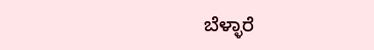ಬೆಳ್ಳಾರೆ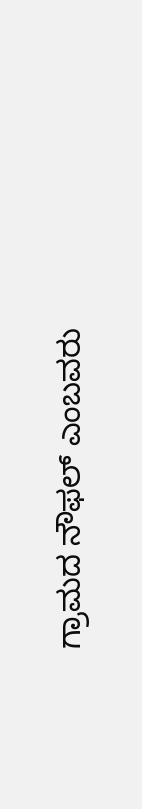ಗ್ರಾಮದ ನೌಫಲ್ ಎಂಬವರು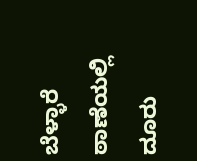ಬೆಳ್ಳಾರೆ ಠಾಣೆಯಲ್ಲಿ ದೂರು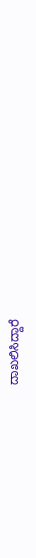ದಾಖಲಿಸಿದ್ದಾರೆ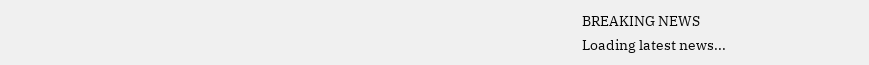BREAKING NEWS
Loading latest news...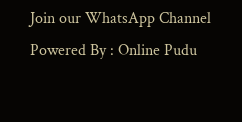Join our WhatsApp Channel Powered By : Online Pudu